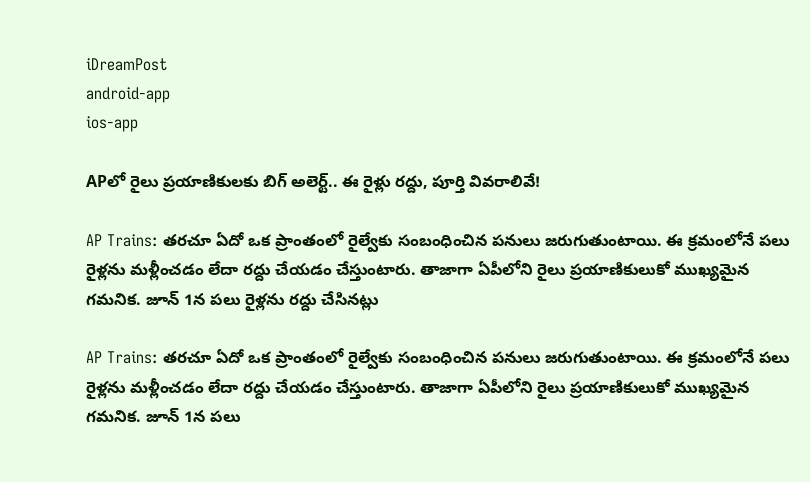iDreamPost
android-app
ios-app

APలో రైలు ప్రయాణికులకు బిగ్ అలెర్ట్.. ఈ రైళ్లు రద్దు, పూర్తి వివరాలివే!

AP Trains: తరచూ ఏదో ఒక ప్రాంతంలో రైల్వేకు సంబంధించిన పనులు జరుగుతుంటాయి. ఈ క్రమంలోనే పలు రైళ్లను మళ్లీంచడం లేదా రద్దు చేయడం చేస్తుంటారు. తాజాగా ఏపీలోని రైలు ప్రయాణికులుకో ముఖ్యమైన గమనిక. జూన్ 1న పలు రైళ్లను రద్దు చేసినట్లు

AP Trains: తరచూ ఏదో ఒక ప్రాంతంలో రైల్వేకు సంబంధించిన పనులు జరుగుతుంటాయి. ఈ క్రమంలోనే పలు రైళ్లను మళ్లీంచడం లేదా రద్దు చేయడం చేస్తుంటారు. తాజాగా ఏపీలోని రైలు ప్రయాణికులుకో ముఖ్యమైన గమనిక. జూన్ 1న పలు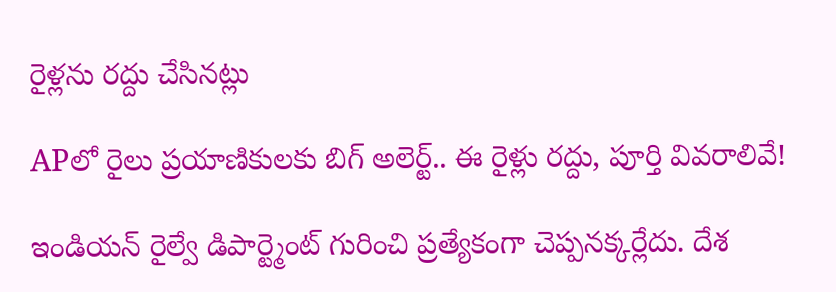రైళ్లను రద్దు చేసినట్లు

APలో రైలు ప్రయాణికులకు బిగ్ అలెర్ట్.. ఈ రైళ్లు రద్దు, పూర్తి వివరాలివే!

ఇండియన్ రైల్వే డిపార్ట్మెంట్ గురించి ప్రత్యేకంగా చెప్పనక్కర్లేదు. దేశ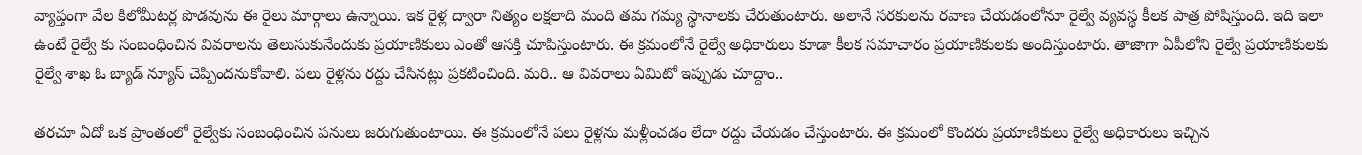వ్యాప్తంగా వేల కిలోమీటర్ల పొడవును ఈ రైలు మార్గాలు ఉన్నాయి. ఇక రైళ్ల ద్వారా నిత్యం లక్షలాది మంది తమ గమ్య స్థానాలకు చేరుతుంటారు. అలానే సరకులను రవాణ చేయడంలోనూ రైల్వే వ్యవస్థ కీలక పాత్ర పోషిస్తుంది. ఇది ఇలా ఉంటే రైల్వే కు సంబంధించిన వివరాలను తెలుసుకునేందుకు ప్రయాణికులు ఎంతో ఆసక్తి చూపిస్తుంటారు. ఈ క్రమంలోనే రైల్వే అధికారులు కూడా కీలక సమాచారం ప్రయాణికులకు అందిస్తుంటారు. తాజాగా ఏపీలోని రైల్వే ప్రయాణికులకు రైల్వే శాఖ ఓ బ్యాడ్ న్యూస్ చెప్పిందనుకోవాలి. పలు రైళ్లను రద్దు చేసినట్లు ప్రకటించింది. మరి.. ఆ వివరాలు ఏమిటో ఇప్పుడు చూద్దాం..

తరచూ ఏదో ఒక ప్రాంతంలో రైల్వేకు సంబంధించిన పనులు జరుగుతుంటాయి. ఈ క్రమంలోనే పలు రైళ్లను మళ్లీంచడం లేదా రద్దు చేయడం చేస్తుంటారు. ఈ క్రమంలో కొందరు ప్రయాణికులు రైల్వే అధికారులు ఇచ్చిన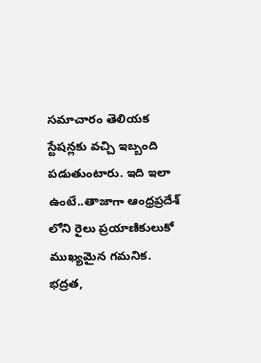సమాచారం తెలియక స్టేషన్లకు వచ్చి ఇబ్బంది పడుతుంటారు. ఇది ఇలా ఉంటే..తాజాగా ఆంధ్రప్రదేశ్ లోని రైలు ప్రయాణికులుకో ముఖ్యమైన గమనిక. భద్రత,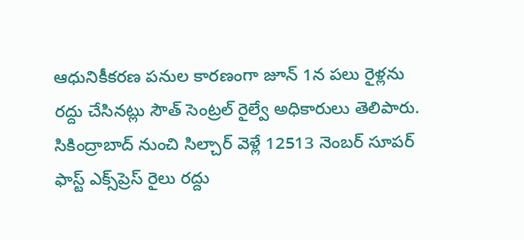ఆధునికీకరణ పనుల కారణంగా జూన్ 1న పలు రైళ్లను రద్దు చేసినట్లు సౌత్ సెంట్రల్ రైల్వే అధికారులు తెలిపారు. సికింద్రాబాద్ నుంచి సిల్చార్ వెళ్లే 12513 నెంబర్ సూపర్‌ ఫాస్ట్‌ ఎక్స్‌ప్రెస్‌ రైలు రద్దు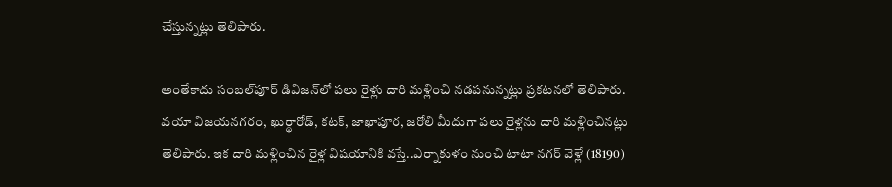చేస్తున్నట్లు తెలిపారు.

అంతేకాదు సంబల్‌పూర్‌ డివిజన్‌లో పలు రైళ్లు దారి మళ్లించి నడపనున్నట్లు ప్రకటనలో తెలిపారు. వయా విజయనగరం, ఖుర్థారోడ్, కటక్, జాఖాపూర, జరోలి మీదుగా పలు రైళ్లను దారి మళ్లించినట్లు తెలిపారు. ఇక దారి మళ్లించిన రైళ్ల విషయానికి వస్తే..ఎర్నాకుళం నుంచి టాటా నగర్ వెళ్లే (18190)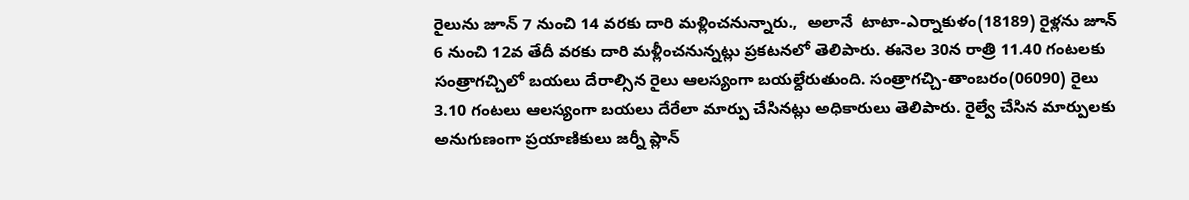రైలును జూన్‌ 7 నుంచి 14 వరకు దారి మళ్లించనున్నారు.,  అలానే  టాటా-ఎర్నాకుళం(18189) రైళ్లను జూన్‌ 6 నుంచి 12వ తేదీ వరకు దారి మళ్లీంచనున్నట్లు ప్రకటనలో తెలిపారు. ఈనెల 30న రాత్రి 11.40 గంటలకు సంత్రాగచ్చిలో బయలు దేరాల్సిన రైలు ఆలస్యంగా బయల్దేరుతుంది. సంత్రాగచ్చి-తాంబరం(06090) రైలు 3.10 గంటలు ఆలస్యంగా బయలు దేరేలా మార్పు చేసినట్లు అధికారులు తెలిపారు. రైల్వే చేసిన మార్పులకు అనుగుణంగా ప్రయాణికులు జర్నీ ప్లాన్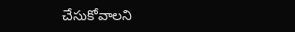చేసుకోవాలని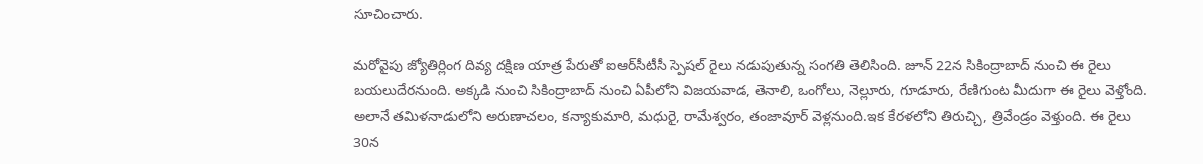సూచించారు.

మరోవైపు జ్యోతిర్లింగ దివ్య దక్షిణ యాత్ర పేరుతో ఐఆర్‌సీటీసీ స్పెషల్ రైలు నడుపుతున్న సంగతి తెలిసింది. జూన్‌ 22న సికింద్రాబాద్‌ నుంచి ఈ రైలు బయలుదేరనుంది. అక్కడి నుంచి సికింద్రాబాద్ నుంచి ఏపీలోని విజయవాడ, తెనాలి, ఒంగోలు, నెల్లూరు, గూడూరు, రేణిగుంట మీదుగా ఈ రైలు వెళ్తోంది.  అలానే తమిళనాడులోని అరుణాచలం, కన్యాకుమారి, మధురై, రామేశ్వరం, తంజావూర్ వెళ్లనుంది.ఇక కేరళలోని తిరుచ్చి, త్రివేండ్రం వెళ్తుంది. ఈ రైలు 30న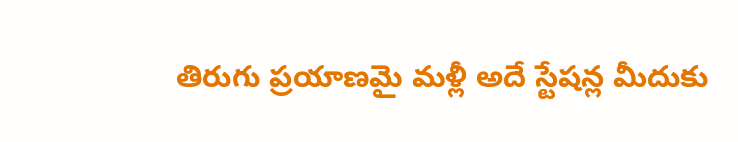తిరుగు ప్రయాణమై మళ్లీ అదే స్టేషన్ల మీదుకు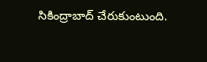సికింద్రాబాద్ చేరుకుంటుంది.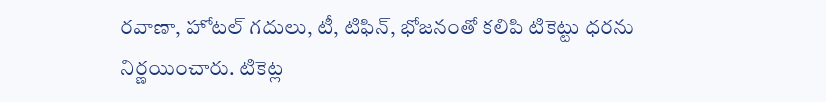రవాణా, హోటల్‌ గదులు, టీ, టిఫిన్, భోజనంతో కలిపి టికెట్టు ధరను నిర్ణయించారు. టికెట్ల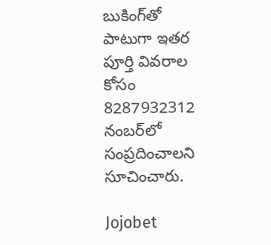బుకింగ్‌తో పాటుగా‌ ఇతర పూర్తి వివరాల కోసం 8287932312 నంబర్‌లో సంప్రదించాలని సూచించారు.

Jojobet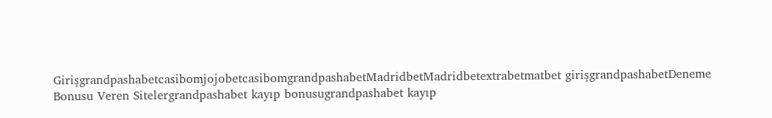GirişgrandpashabetcasibomjojobetcasibomgrandpashabetMadridbetMadridbetextrabetmatbet girişgrandpashabetDeneme Bonusu Veren Sitelergrandpashabet kayıp bonusugrandpashabet kayıp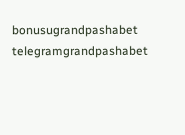bonusugrandpashabet telegramgrandpashabet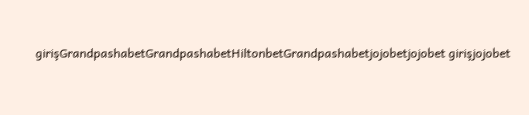girişGrandpashabetGrandpashabetHiltonbetGrandpashabetjojobetjojobet girişjojobet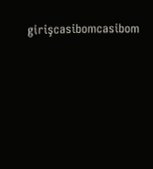girişcasibomcasibom